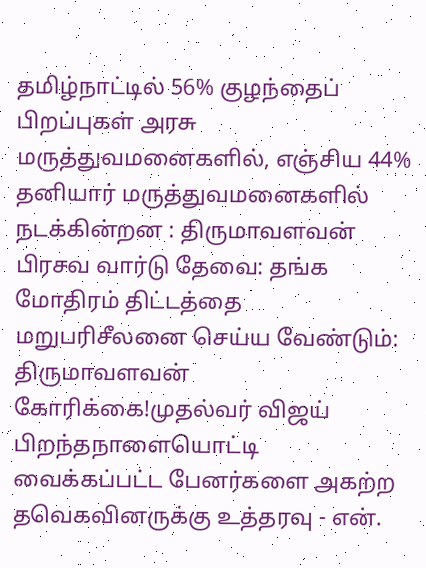தமிழ்நாட்டில் 56% குழந்தைப் பிறப்புகள் அரசு மருத்துவமனைகளில், எஞ்சிய 44% தனியார் மருத்துவமனைகளில் நடக்கின்றன : திருமாவளவன் பிரசவ வார்டு தேவை: தங்க மோதிரம் திட்டத்தை மறுபரிசீலனை செய்ய வேண்டும்: திருமாவளவன் கோரிக்கை!முதல்வர் விஜய் பிறந்தநாளையொட்டி வைக்கப்பட்ட பேனர்களை அகற்ற தவெகவினருக்கு உத்தரவு - என்.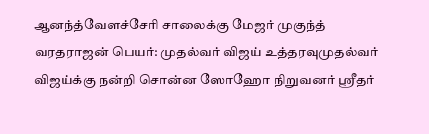ஆனந்த்வேளச்சேரி சாலைக்கு மேஜர் முகுந்த் வரதராஜன் பெயர்: முதல்வர் விஜய் உத்தரவுமுதல்வர் விஜய்க்கு நன்றி சொன்ன ஸோஹோ நிறுவனர் ஸ்ரீதர்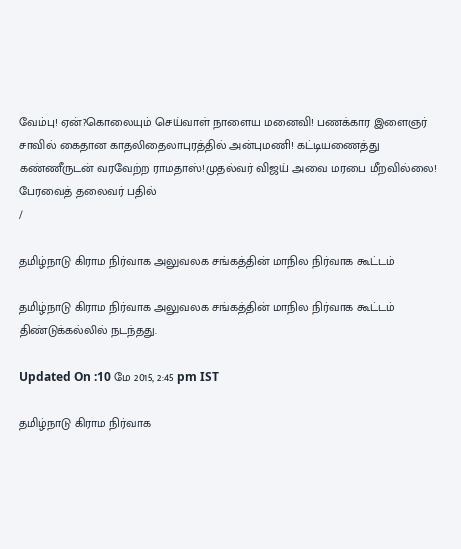வேம்பு! ஏன்?கொலையும் செய்வாள் நாளைய மனைவி! பணக்கார இளைஞர் சாவில் கைதான காதலிதைலாபுரத்தில் அன்புமணி! கட்டியணைத்து கண்ணீருடன் வரவேற்ற ராமதாஸ்!முதல்வர் விஜய் அவை மரபை மீறவில்லை! பேரவைத் தலைவர் பதில்
/

தமிழ்நாடு கிராம நிர்வாக அலுவலக சங்கத்தின் மாநில நிர்வாக கூட்டம்

தமிழ்நாடு கிராம நிர்வாக அலுவலக சங்கத்தின் மாநில நிர்வாக கூட்டம் திண்டுக்கல்லில் நடந்தது.

Updated On :10 மே 2015, 2:45 pm IST

தமிழ்நாடு கிராம நிர்வாக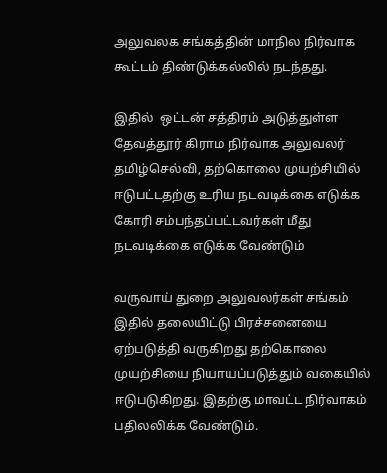அலுவலக சங்கத்தின் மாநில நிர்வாக கூட்டம் திண்டுக்கல்லில் நடந்தது.

இதில்  ஒட்டன் சத்திரம் அடுத்துள்ள தேவத்தூர் கிராம நிர்வாக அலுவலர் தமிழ்செல்வி, தற்கொலை முயற்சியில்  ஈடுபட்டதற்கு உரிய நடவடிக்கை எடுக்க கோரி சம்பந்தப்பட்டவர்கள் மீது நடவடிக்கை எடுக்க வேண்டும்

வருவாய் துறை அலுவலர்கள் சங்கம் இதில் தலையிட்டு பிரச்சனையை ஏற்படுத்தி வருகிறது தற்கொலை முயற்சியை நியாயப்படுத்தும் வகையில் ஈடுபடுகிறது. இதற்கு மாவட்ட நிர்வாகம் பதிலலிக்க வேண்டும்.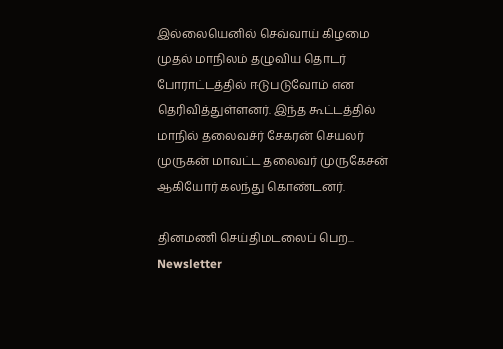இல்லையெனில் செவ்வாய் கிழமை முதல் மாநிலம் தழுவிய தொடர் போராட்டத்தில் ஈடுபடுவோம் என தெரிவித்துள்ளனர். இந்த கூட்டத்தில் மாநில் தலைவச்ர் சேகரன் செயலர் முருகன் மாவட்ட தலைவர் முருகேசன் ஆகியோர் கலந்து கொண்டனர்.

தினமணி செய்திமடலைப் பெற... Newsletter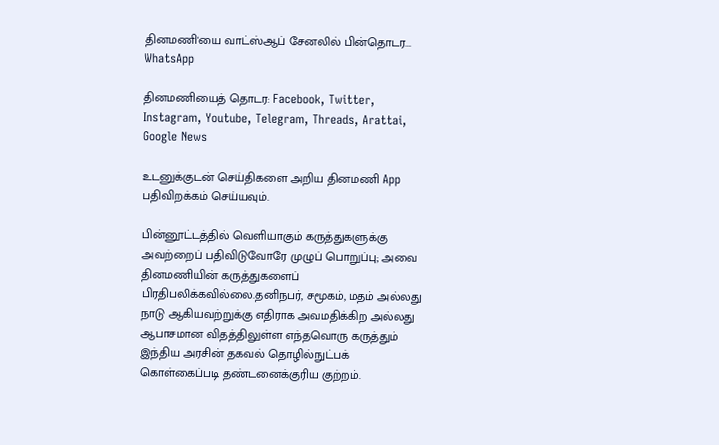தினமணி'யை வாட்ஸ்ஆப் சேனலில் பின்தொடர... WhatsApp

தினமணியைத் தொடர: Facebook, Twitter, Instagram, Youtube, Telegram, Threads, Arattai, Google News

உடனுக்குடன் செய்திகளை அறிய தினமணி App பதிவிறக்கம் செய்யவும்.

பின்னூட்டத்தில் வெளியாகும் கருத்துகளுக்கு அவற்றைப் பதிவிடுவோரே முழுப் பொறுப்பு; அவை தினமணியின் கருத்துகளைப் பிரதிபலிக்கவில்லை.தனிநபர், சமூகம், மதம் அல்லது நாடு ஆகியவற்றுக்கு எதிராக அவமதிக்கிற அல்லது ஆபாசமான விதத்திலுள்ள எந்தவொரு கருத்தும் இந்திய அரசின் தகவல் தொழில்நுட்பக் கொள்கைப்படி தண்டனைக்குரிய குற்றம்.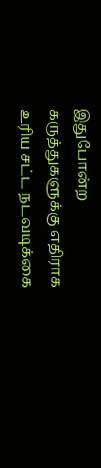இதுபோன்ற கருத்துகளுக்கு எதிராக உரிய சட்ட நடவடிக்கை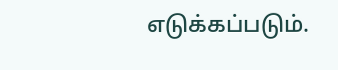எடுக்கப்படும்.